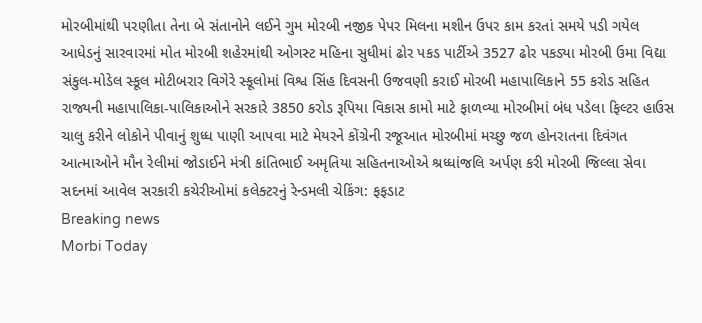મોરબીમાંથી પરણીતા તેના બે સંતાનોને લઈને ગુમ મોરબી નજીક પેપર મિલના મશીન ઉપર કામ કરતાં સમયે પડી ગયેલ આધેડનું સારવારમાં મોત મોરબી શહેરમાંથી ઓગસ્ટ મહિના સુધીમાં ઢોર પકડ પાર્ટીએ 3527 ઢોર પકડ્યા મોરબી ઉમા વિદ્યા સંકુલ-મોડેલ સ્કૂલ મોટીબરાર વિગેરે સ્કૂલોમાં વિશ્વ સિંહ દિવસની ઉજવણી કરાઈ મોરબી મહાપાલિકાને 55 કરોડ સહિત રાજ્યની મહાપાલિકા-પાલિકાઓને સરકારે 3850 કરોડ રૂપિયા વિકાસ કામો માટે ફાળવ્યા મોરબીમાં બંધ પડેલા ફિલ્ટર હાઉસ ચાલુ કરીને લોકોને પીવાનું શુધ્ધ પાણી આપવા માટે મેયરને કોંગ્રેની રજૂઆત મોરબીમાં મચ્છુ જળ હોનરાતના દિવંગત આત્માઓને મૌન રેલીમાં જોડાઈને મંત્રી કાંતિભાઈ અમૃતિયા સહિતનાઓએ શ્રધ્ધાંજલિ અર્પણ કરી મોરબી જિલ્લા સેવા સદનમાં આવેલ સરકારી કચેરીઓમાં કલેક્ટરનું રેન્ડમલી ચેકિંગ: ફફડાટ
Breaking news
Morbi Today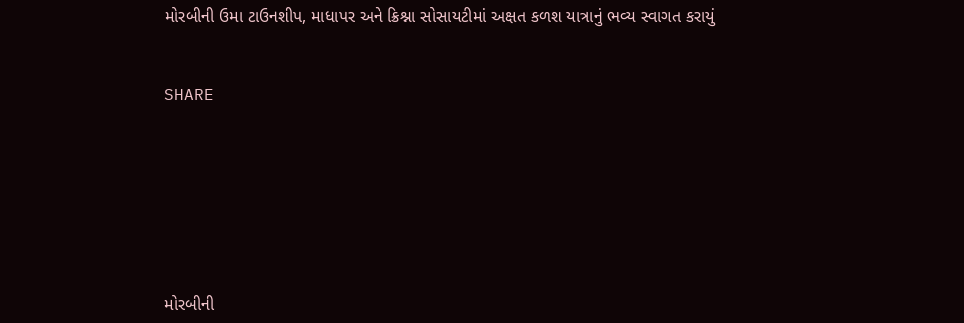મોરબીની ઉમા ટાઉનશીપ, માધાપર અને ક્રિશ્ના સોસાયટીમાં અક્ષત કળશ યાત્રાનું ભવ્ય સ્વાગત કરાયું


SHARE







મોરબીની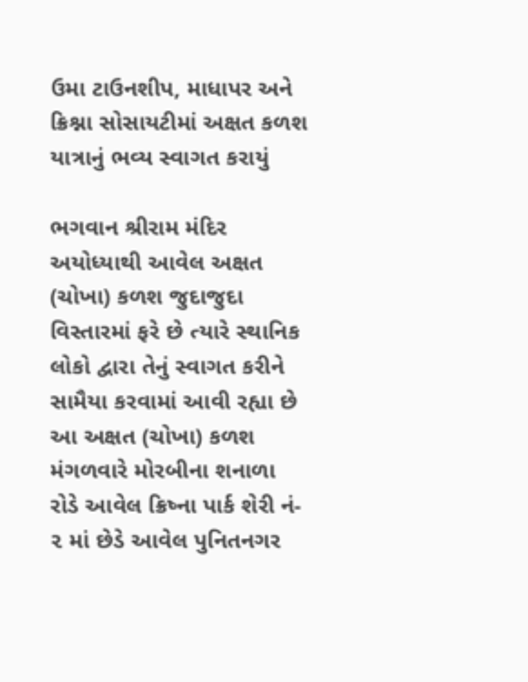ઉમા ટાઉનશીપ, માધાપર અને ક્રિશ્ના સોસાયટીમાં અક્ષત કળશ યાત્રાનું ભવ્ય સ્વાગત કરાયું

ભગવાન શ્રીરામ મંદિર અયોધ્યાથી આવેલ અક્ષત (ચોખા) કળશ જુદાજુદા વિસ્તારમાં ફરે છે ત્યારે સ્થાનિક લોકો દ્વારા તેનું સ્વાગત કરીને સામૈયા કરવામાં આવી રહ્યા છે આ અક્ષત (ચોખા) કળશ મંગળવારે મોરબીના શનાળા રોડે આવેલ ક્રિષ્ના પાર્ક શેરી નં- ૨ માં છેડે આવેલ પુનિતનગર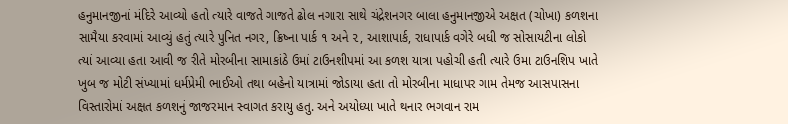હનુમાનજીનાં મંદિરે આવ્યો હતો ત્યારે વાજતે ગાજતે ઢોલ નગારા સાથે ચંદ્રેશનગર બાલા હનુમાનજીએ અક્ષત (ચોખા) કળશના સામૈયા કરવામાં આવ્યું હતું ત્યારે પુનિત નગર, ક્રિષ્ના પાર્ક ૧ અને ૨, આશાપાર્ક, રાધાપાર્ક વગેરે બધી જ સોસાયટીના લોકો ત્યાં આવ્યા હતા આવી જ રીતે મોરબીના સામાકાંઠે ઉમાં ટાઉનશીપમાં આ કળશ યાત્રા પહોચી હતી ત્યારે ઉમા ટાઉનશિપ ખાતે ખુબ જ મોટી સંખ્યામાં ધર્મપ્રેમી ભાઈઓ તથા બહેનો યાત્રામાં જોડાયા હતા તો મોરબીના માધાપર ગામ તેમજ આસપાસના વિસ્તારોમાં અક્ષત કળશનું જાજરમાન સ્વાગત કરાયુ હતુ. અને અયોધ્યા ખાતે થનાર ભગવાન રામ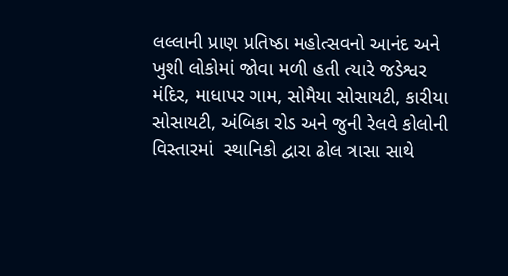લલ્લાની પ્રાણ પ્રતિષ્ઠા મહોત્સવનો આનંદ અને ખુશી લોકોમાં જોવા મળી હતી ત્યારે જડેશ્વર મંદિર, માધાપર ગામ, સોમૈયા સોસાયટી, કારીયા સોસાયટી, અંબિકા રોડ અને જુની રેલવે કોલોની વિસ્તારમાં  સ્થાનિકો દ્વારા ઢોલ ત્રાસા સાથે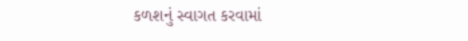કળશનું સ્વાગત કરવામાં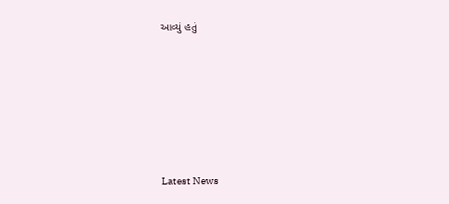આવ્યું હતું






Latest News